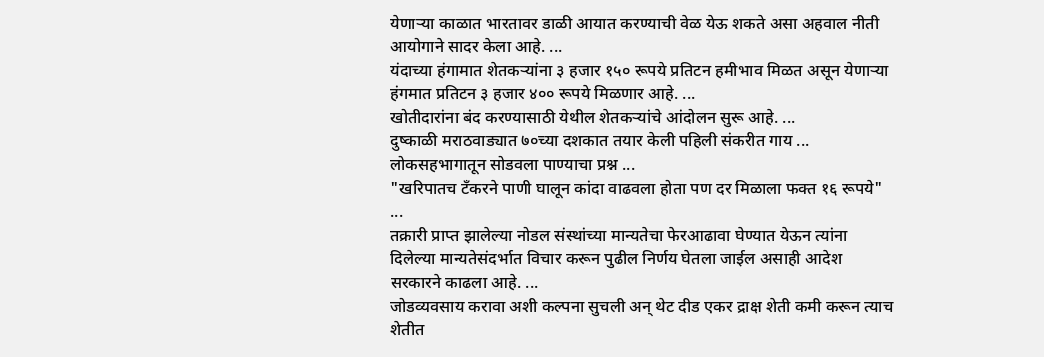येणाऱ्या काळात भारतावर डाळी आयात करण्याची वेळ येऊ शकते असा अहवाल नीती आयोगाने सादर केला आहे. ...
यंदाच्या हंगामात शेतकऱ्यांना ३ हजार १५० रूपये प्रतिटन हमीभाव मिळत असून येणाऱ्या हंगमात प्रतिटन ३ हजार ४०० रूपये मिळणार आहे. ...
खोतीदारांना बंद करण्यासाठी येथील शेतकऱ्यांचे आंदोलन सुरू आहे. ...
दुष्काळी मराठवाड्यात ७०च्या दशकात तयार केली पहिली संकरीत गाय ...
लोकसहभागातून सोडवला पाण्याचा प्रश्न ...
"खरिपातच टँकरने पाणी घालून कांदा वाढवला होता पण दर मिळाला फक्त १६ रूपये" ...
तक्रारी प्राप्त झालेल्या नोडल संस्थांच्या मान्यतेचा फेरआढावा घेण्यात येऊन त्यांना दिलेल्या मान्यतेसंदर्भात विचार करून पुढील निर्णय घेतला जाईल असाही आदेश सरकारने काढला आहे. ...
जोडव्यवसाय करावा अशी कल्पना सुचली अन् थेट दीड एकर द्राक्ष शेती कमी करून त्याच शेतीत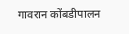गावरान कोंबडीपालन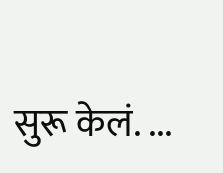सुरू केलं. ...